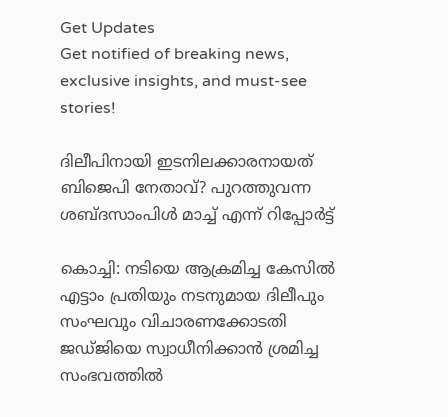Get Updates
Get notified of breaking news, exclusive insights, and must-see stories!

ദിലീപിനായി ഇടനിലക്കാരനായത് ബിജെപി നേതാവ്? പുറത്തുവന്ന ശബ്ദസാംപിള്‍ മാച്ച് എന്ന് റിപ്പോര്‍ട്ട്

കൊച്ചി: നടിയെ ആക്രമിച്ച കേസില്‍ എട്ടാം പ്രതിയും നടനുമായ ദിലീപും സംഘവും വിചാരണക്കോടതി ജഡ്ജിയെ സ്വാധീനിക്കാന്‍ ശ്രമിച്ച സംഭവത്തില്‍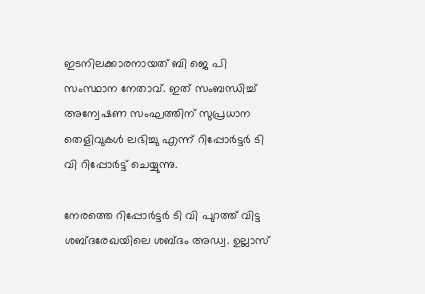ഇടനിലക്കാരനായത് ബി ജെ പി സംസ്ഥാന നേതാവ്. ഇത് സംബന്ധിച്ച് അന്വേഷണ സംഘത്തിന് സുപ്രധാന തെളിവുകള്‍ ലഭിച്ചു എന്ന് റിപ്പോര്‍ട്ടര്‍ ടി വി റിപ്പോര്‍ട്ട് ചെയ്യുന്നു.

നേരത്തെ റിപ്പോര്‍ട്ടര്‍ ടി വി പുറത്ത് വിട്ട ശബ്ദരേഖയിലെ ശബ്ദം അഡ്വ. ഉല്ലാസ്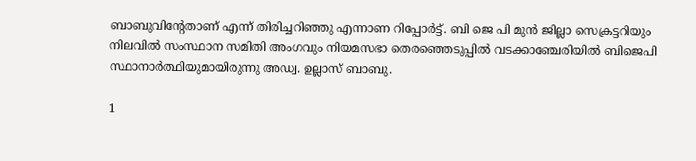ബാബുവിന്റേതാണ് എന്ന് തിരിച്ചറിഞ്ഞു എന്നാണ റിപ്പോര്‍ട്ട്. ബി ജെ പി മുന്‍ ജില്ലാ സെക്രട്ടറിയും നിലവില്‍ സംസ്ഥാന സമിതി അംഗവും നിയമസഭാ തെരഞ്ഞെടുപ്പില്‍ വടക്കാഞ്ചേരിയില്‍ ബിജെപി സ്ഥാനാര്‍ത്ഥിയുമായിരുന്നു അഡ്വ. ഉല്ലാസ് ബാബു.

1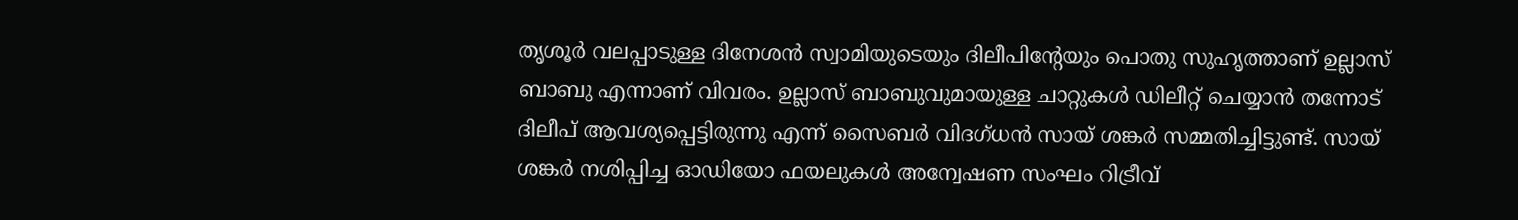തൃശൂര്‍ വലപ്പാടുള്ള ദിനേശന്‍ സ്വാമിയുടെയും ദിലീപിന്റേയും പൊതു സുഹൃത്താണ് ഉല്ലാസ് ബാബു എന്നാണ് വിവരം. ഉല്ലാസ് ബാബുവുമായുള്ള ചാറ്റുകള്‍ ഡിലീറ്റ് ചെയ്യാന്‍ തന്നോട് ദിലീപ് ആവശ്യപ്പെട്ടിരുന്നു എന്ന് സൈബര്‍ വിദഗ്ധന്‍ സായ് ശങ്കര്‍ സമ്മതിച്ചിട്ടുണ്ട്. സായ് ശങ്കര്‍ നശിപ്പിച്ച ഓഡിയോ ഫയലുകള്‍ അന്വേഷണ സംഘം റിട്രീവ്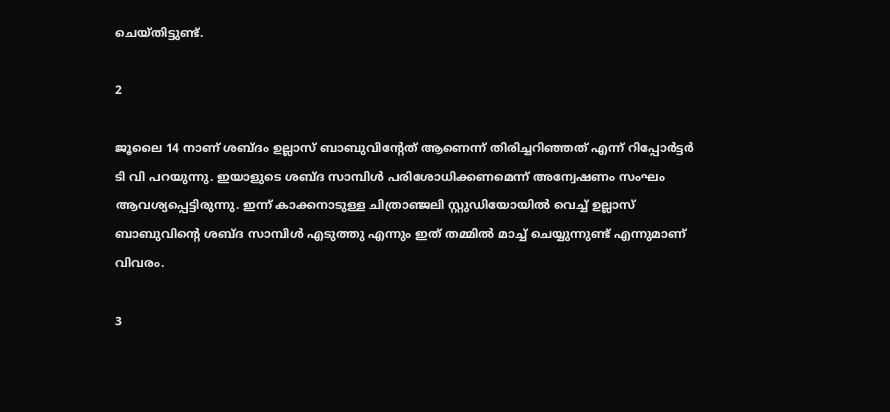ചെയ്തിട്ടുണ്ട്.

2

ജൂലൈ 14 നാണ് ശബ്ദം ഉല്ലാസ് ബാബുവിന്റേത് ആണെന്ന് തിരിച്ചറിഞ്ഞത് എന്ന് റിപ്പോര്‍ട്ടര്‍ ടി വി പറയുന്നു. ഇയാളുടെ ശബ്ദ സാമ്പിള്‍ പരിശോധിക്കണമെന്ന് അന്വേഷണം സംഘം ആവശ്യപ്പെട്ടിരുന്നു. ഇന്ന് കാക്കനാടുള്ള ചിത്രാഞ്ജലി സ്റ്റുഡിയോയില്‍ വെച്ച് ഉല്ലാസ് ബാബുവിന്റെ ശബ്ദ സാമ്പിള്‍ എടുത്തു എന്നും ഇത് തമ്മില്‍ മാച്ച് ചെയ്യുന്നുണ്ട് എന്നുമാണ് വിവരം.

3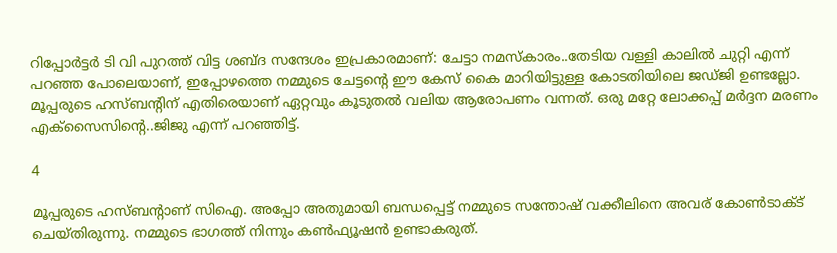റിപ്പോര്‍ട്ടര്‍ ടി വി പുറത്ത് വിട്ട ശബ്ദ സന്ദേശം ഇപ്രകാരമാണ്: ചേട്ടാ നമസ്‌കാരം..തേടിയ വള്ളി കാലില്‍ ചുറ്റി എന്ന് പറഞ്ഞ പോലെയാണ്, ഇപ്പോഴത്തെ നമ്മുടെ ചേട്ടന്റെ ഈ കേസ് കൈ മാറിയിട്ടുള്ള കോടതിയിലെ ജഡ്ജി ഉണ്ടല്ലോ. മൂപ്പരുടെ ഹസ്ബന്റിന് എതിരെയാണ് ഏറ്റവും കൂടുതല്‍ വലിയ ആരോപണം വന്നത്. ഒരു മറ്റേ ലോക്കപ്പ് മര്‍ദ്ദന മരണം എക്സൈസിന്റെ..ജിജു എന്ന് പറഞ്ഞിട്ട്.

4

മൂപ്പരുടെ ഹസ്ബന്റാണ് സിഐ. അപ്പോ അതുമായി ബന്ധപ്പെട്ട് നമ്മുടെ സന്തോഷ് വക്കീലിനെ അവര് കോണ്‍ടാക്ട് ചെയ്തിരുന്നു. നമ്മുടെ ഭാഗത്ത് നിന്നും കണ്‍ഫ്യൂഷന്‍ ഉണ്ടാകരുത്.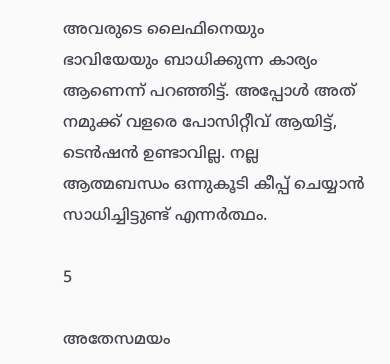അവരുടെ ലൈഫിനെയും ഭാവിയേയും ബാധിക്കുന്ന കാര്യം ആണെന്ന് പറഞ്ഞിട്ട്. അപ്പോള്‍ അത് നമുക്ക് വളരെ പോസിറ്റീവ് ആയിട്ട്, ടെന്‍ഷന്‍ ഉണ്ടാവില്ല. നല്ല ആത്മബന്ധം ഒന്നുകൂടി കീപ്പ് ചെയ്യാന്‍ സാധിച്ചിട്ടുണ്ട് എന്നര്‍ത്ഥം.

5

അതേസമയം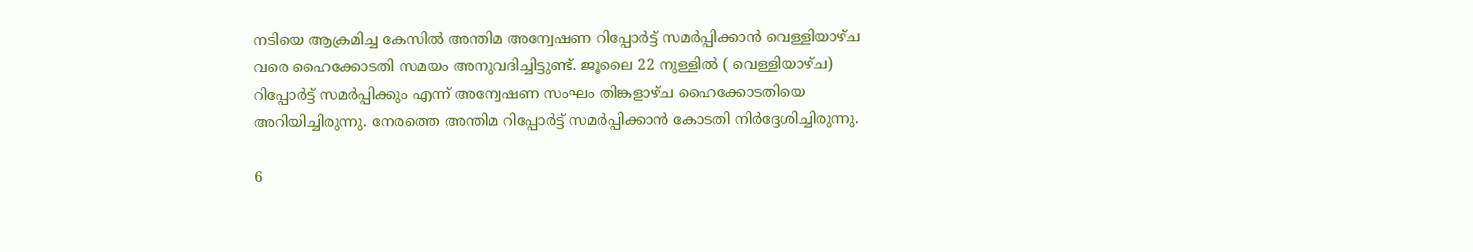നടിയെ ആക്രമിച്ച കേസില്‍ അന്തിമ അന്വേഷണ റിപ്പോര്‍ട്ട് സമര്‍പ്പിക്കാന്‍ വെള്ളിയാഴ്ച വരെ ഹൈക്കോടതി സമയം അനുവദിച്ചിട്ടുണ്ട്. ജൂലൈ 22 നുള്ളില്‍ ( വെള്ളിയാഴ്ച) റിപ്പോര്‍ട്ട് സമര്‍പ്പിക്കും എന്ന് അന്വേഷണ സംഘം തിങ്കളാഴ്ച ഹൈക്കോടതിയെ അറിയിച്ചിരുന്നു. നേരത്തെ അന്തിമ റിപ്പോര്‍ട്ട് സമര്‍പ്പിക്കാന്‍ കോടതി നിര്‍ദ്ദേശിച്ചിരുന്നു.

6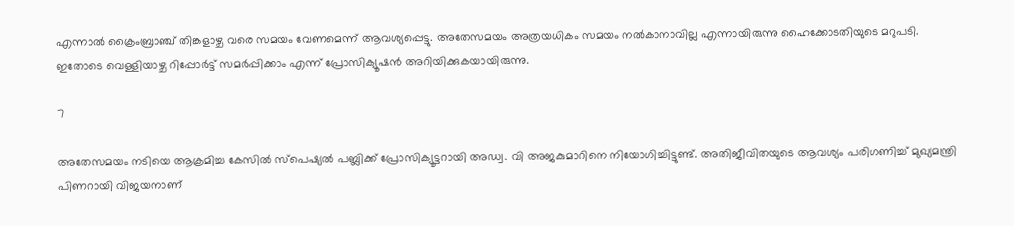എന്നാല്‍ ക്രൈംബ്രാഞ്ച് തിങ്കളാഴ്ച വരെ സമയം വേണമെന്ന് ആവശ്യപ്പെട്ടു. അതേസമയം അത്രയധികം സമയം നല്‍കാനാവില്ല എന്നായിരുന്നു ഹൈക്കോടതിയുടെ മറുപടി. ഇതോടെ വെള്ളിയാഴ്ച റിപ്പോര്‍ട്ട് സമര്‍പ്പിക്കാം എന്ന് പ്രോസിക്യൂഷന്‍ അറിയിക്കുകയായിരുന്നു.

7

അതേസമയം നടിയെ ആക്രമിച്ച കേസില്‍ സ്പെഷ്യല്‍ പബ്ലിക്ക് പ്രോസിക്യൂട്ടറായി അഡ്വ. വി അജകുമാറിനെ നിയോഗിച്ചിട്ടുണ്ട്. അതിജീവിതയുടെ ആവശ്യം പരിഗണിച്ച് മുഖ്യമന്ത്രി പിണറായി വിജയനാണ്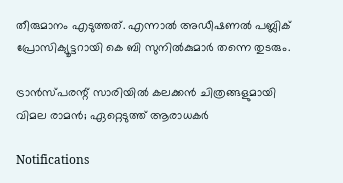തീരുമാനം എടുത്തത്. എന്നാല്‍ അഡീഷണല്‍ പബ്ലിക് പ്രോസിക്യൂട്ടറായി കെ ബി സുനില്‍കുമാര്‍ തന്നെ തുടരും.

ട്രാന്‍സ്പരന്റ് സാരിയില്‍ കലക്കന്‍ ചിത്രങ്ങളുമായി വിമല രാമന്‍; ഏറ്റെടുത്ത് ആരാധകര്‍

Notifications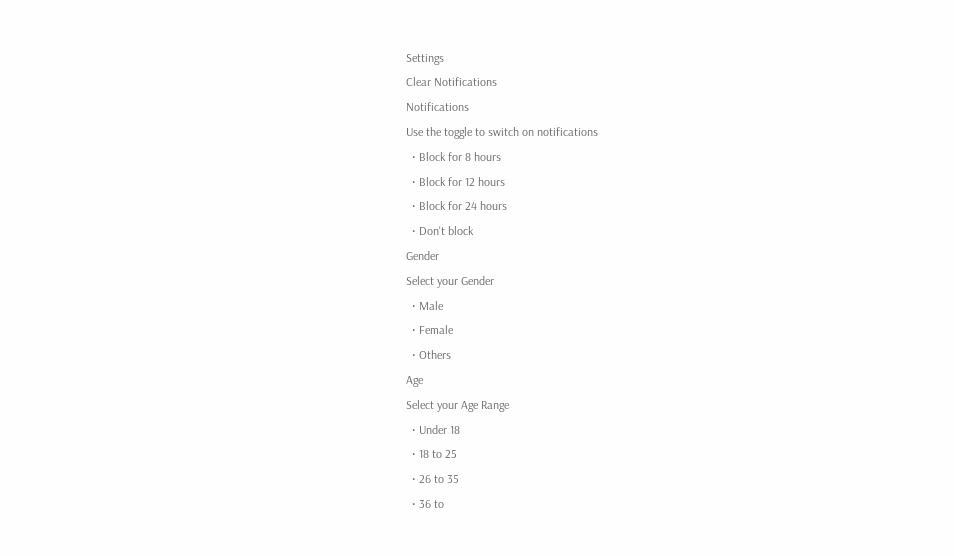Settings
Clear Notifications
Notifications
Use the toggle to switch on notifications
  • Block for 8 hours
  • Block for 12 hours
  • Block for 24 hours
  • Don't block
Gender
Select your Gender
  • Male
  • Female
  • Others
Age
Select your Age Range
  • Under 18
  • 18 to 25
  • 26 to 35
  • 36 to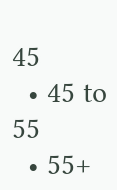45
  • 45 to 55
  • 55+